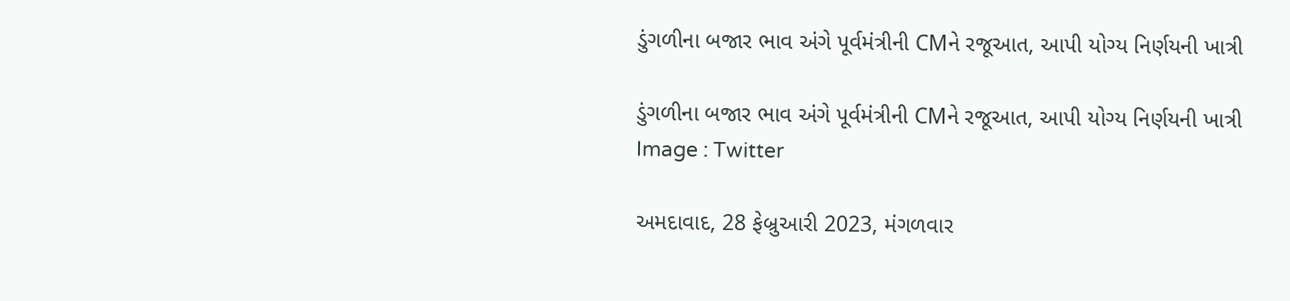ડુંગળીના બજાર ભાવ અંગે પૂર્વમંત્રીની CMને રજૂઆત, આપી યોગ્ય નિર્ણયની ખાત્રી

ડુંગળીના બજાર ભાવ અંગે પૂર્વમંત્રીની CMને રજૂઆત, આપી યોગ્ય નિર્ણયની ખાત્રી
Image : Twitter

અમદાવાદ, 28 ફેબ્રુઆરી 2023, મંગળવાર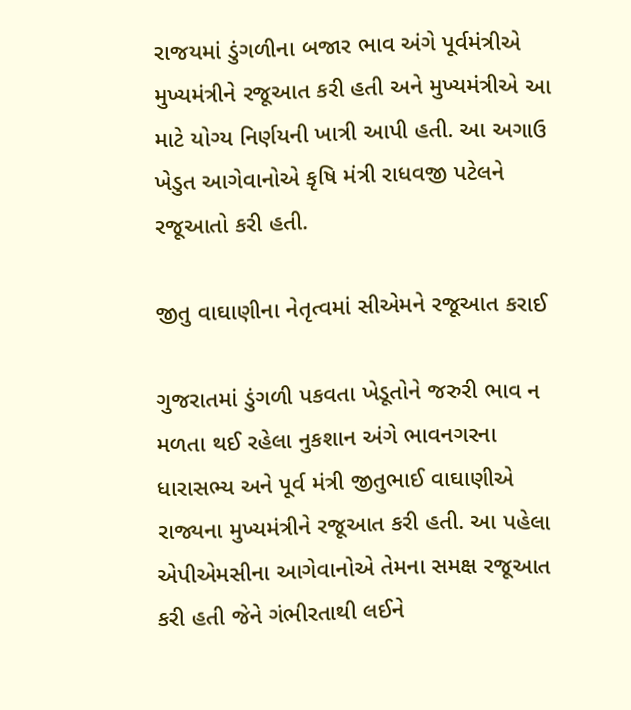રાજયમાં ડુંગળીના બજાર ભાવ અંગે પૂર્વમંત્રીએ મુખ્યમંત્રીને રજૂઆત કરી હતી અને મુખ્યમંત્રીએ આ માટે યોગ્ય નિર્ણયની ખાત્રી આપી હતી. આ અગાઉ ખેડુત આગેવાનોએ કૃષિ મંત્રી રાધવજી પટેલને રજૂઆતો કરી હતી.

જીતુ વાઘાણીના નેતૃત્વમાં સીએમને રજૂઆત કરાઈ

ગુજરાતમાં ડુંગળી પકવતા ખેડૂતોને જરુરી ભાવ ન મળતા થઈ રહેલા નુકશાન અંગે ભાવનગરના ધારાસભ્ય અને પૂર્વ મંત્રી જીતુભાઈ વાઘાણીએ રાજ્યના મુખ્યમંત્રીને રજૂઆત કરી હતી. આ પહેલા એપીએમસીના આગેવાનોએ તેમના સમક્ષ રજૂઆત કરી હતી જેને ગંભીરતાથી લઈને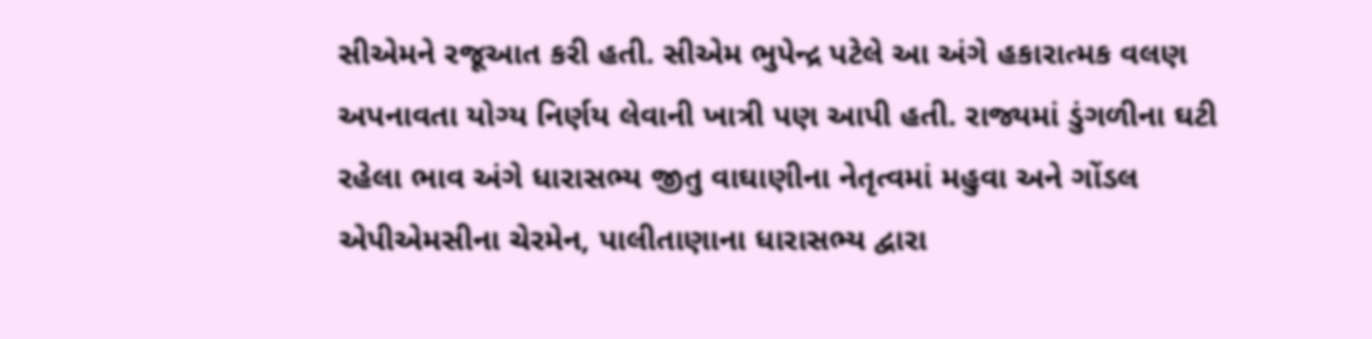સીએમને રજૂઆત કરી હતી. સીએમ ભુપેન્દ્ર પટેલે આ અંગે હકારાત્મક વલણ અપનાવતા યોગ્ય નિર્ણય લેવાની ખાત્રી પણ આપી હતી. રાજ્યમાં ડુંગળીના ઘટી રહેલા ભાવ અંગે ધારાસભ્ય જીતુ વાઘાણીના નેતૃત્વમાં મહુવા અને ગોંડલ એપીએમસીના ચેરમેન, પાલીતાણાના ધારાસભ્ય દ્વારા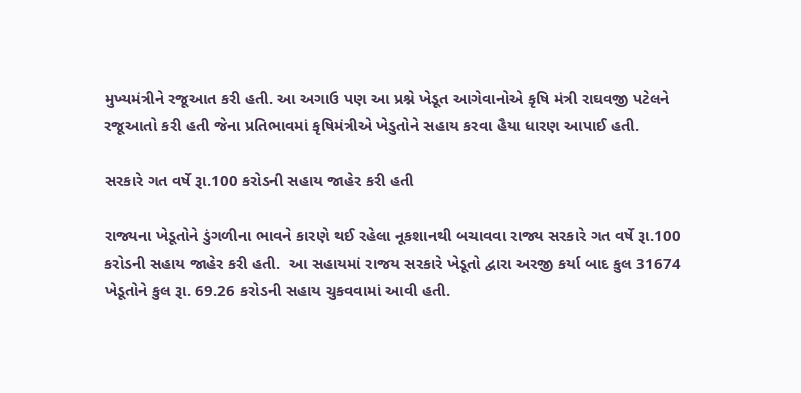મુખ્યમંત્રીને રજૂઆત કરી હતી. આ અગાઉ પણ આ પ્રશ્ને ખેડૂત આગેવાનોએ કૃષિ મંત્રી રાઘવજી પટેલને રજૂઆતો કરી હતી જેના પ્રતિભાવમાં કૃષિમંત્રીએ ખેડુતોને સહાય કરવા હૈયા ધારણ આપાઈ હતી.

સરકારે ગત વર્ષે રૂા.100 કરોડની સહાય જાહેર કરી હતી

રાજ્યના ખેડૂતોને ડુંગળીના ભાવને કારણે થઈ રહેલા નૂકશાનથી બચાવવા રાજ્ય સરકારે ગત વર્ષે રૂા.100 કરોડની સહાય જાહેર કરી હતી.  આ સહાયમાં રાજય સરકારે ખેડૂતો દ્વારા અરજી કર્યા બાદ કુલ 31674 ખેડૂતોને કુલ રૂા. 69.26 કરોડની સહાય ચુકવવામાં આવી હતી.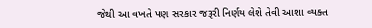જેથી આ વખતે પણ સરકાર જરૂરી નિર્ણય લેશે તેવી આશા વ્યક્ત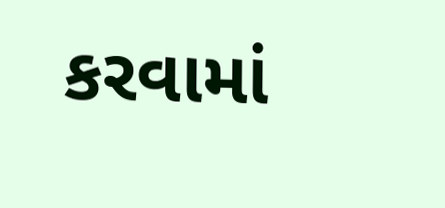કરવામાં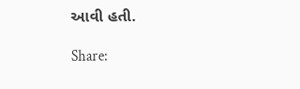આવી હતી.

Share: